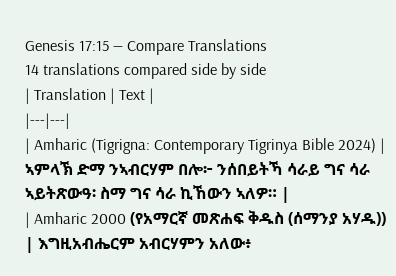Genesis 17:15 — Compare Translations
14 translations compared side by side
| Translation | Text |
|---|---|
| Amharic (Tigrigna: Contemporary Tigrinya Bible 2024) | ኣምላኽ ድማ ንኣብርሃም በሎ፦ ንሰበይትኻ ሳራይ ግና ሳራ ኣይትጽውዓ፡ ስማ ግና ሳራ ኪኸውን ኣለዎ። |
| Amharic 2000 (የአማርኛ መጽሐፍ ቅዱስ (ሰማንያ አሃዱ)) | እግዚአብሔርም አብርሃምን አለው፥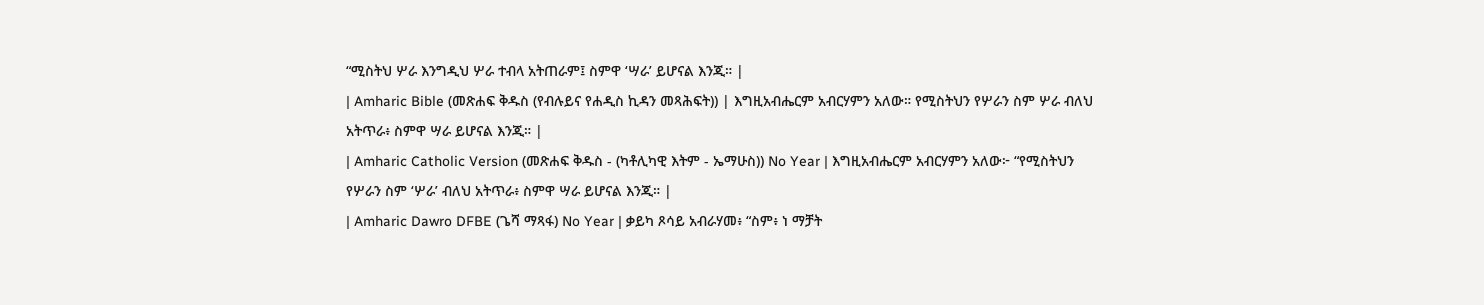“ሚስትህ ሦራ እንግዲህ ሦራ ተብላ አትጠራም፤ ስምዋ ‘ሣራ’ ይሆናል እንጂ። |
| Amharic Bible (መጽሐፍ ቅዱስ (የብሉይና የሐዲስ ኪዳን መጻሕፍት)) | እግዚአብሔርም አብርሃምን አለው። የሚስትህን የሦራን ስም ሦራ ብለህ አትጥራ፥ ስምዋ ሣራ ይሆናል እንጂ። |
| Amharic Catholic Version (መጽሐፍ ቅዱስ - (ካቶሊካዊ እትም - ኤማሁስ)) No Year | እግዚአብሔርም አብርሃምን አለው፦ “የሚስትህን የሦራን ስም ‘ሦራ’ ብለህ አትጥራ፥ ስምዋ ሣራ ይሆናል እንጂ። |
| Amharic Dawro DFBE (ጌሻ ማጻፋ) No Year | ቃይካ ጾሳይ አብራሃመ፥ “ስም፥ ነ ማቻት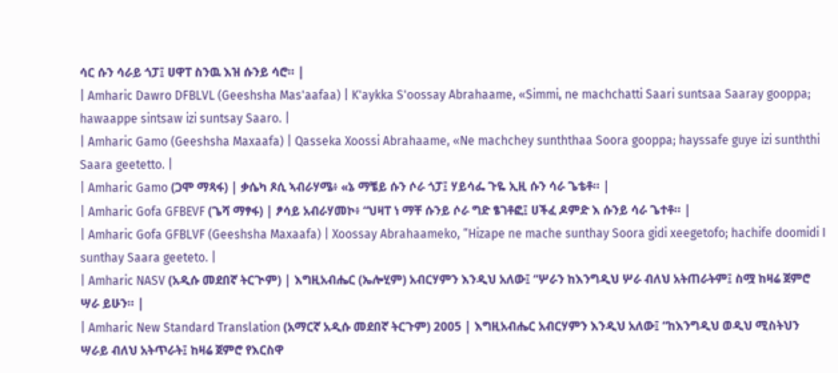ሳር ሱን ሳራይ ጎፓ፤ ሀዋፐ ስንዉ እዝ ሱንይ ሳሮ። |
| Amharic Dawro DFBLVL (Geeshsha Mas'aafaa) | K'aykka S'oossay Abrahaame, «Simmi, ne machchatti Saari suntsaa Saaray gooppa; hawaappe sintsaw izi suntsay Saaro. |
| Amharic Gamo (Geeshsha Maxaafa) | Qasseka Xoossi Abrahaame, «Ne machchey sunththaa Soora gooppa; hayssafe guye izi sunththi Saara geetetto. |
| Amharic Gamo (ጋሞ ማጻፋ) | ቃሴካ ጾሲ ኣብራሃሜ፥ «ኔ ማቼይ ሱን ሶራ ጎፓ፤ ሃይሳፌ ጉዬ ኢዚ ሱን ሳራ ጌቴቶ። |
| Amharic Gofa GFBEVF (ጌሻ ማፃፋ) | ፆሳይ አብራሃመኮ፥ “ህዛፐ ነ ማቸ ሱንይ ሶራ ግድ ፄገቶፎ፤ ሀችፈ ዶምድ እ ሱንይ ሳራ ጌተቶ። |
| Amharic Gofa GFBLVF (Geeshsha Maxaafa) | Xoossay Abrahaameko, “Hizape ne mache sunthay Soora gidi xeegetofo; hachife doomidi I sunthay Saara geeteto. |
| Amharic NASV (አዲሱ መደበኛ ትርጒም) | እግዚአብሔር (ኤሎሂም) አብርሃምን እንዲህ አለው፤ “ሦራን ከእንግዲህ ሦራ ብለህ አትጠራትም፤ ስሟ ከዛሬ ጀምሮ ሣራ ይሁን። |
| Amharic New Standard Translation (አማርኛ አዲሱ መደበኛ ትርጉም) 2005 | እግዚአብሔር አብርሃምን እንዲህ አለው፤ “ከእንግዲህ ወዲህ ሚስትህን ሣራይ ብለህ አትጥራት፤ ከዛሬ ጀምሮ የእርስዋ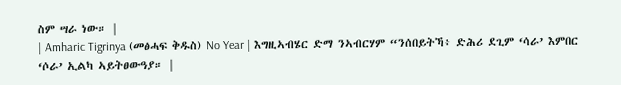ስም ሣራ ነው። |
| Amharic Tigrinya (መፅሓፍ ቅዱስ) No Year | እግዚኣብሄር ድማ ንኣብርሃም “ንሰበይትኻ፥ ድሕሪ ደጊም ‘ሳራ’ እምበር ‘ሶራ’ ኢልካ ኣይትፀውዓያ። |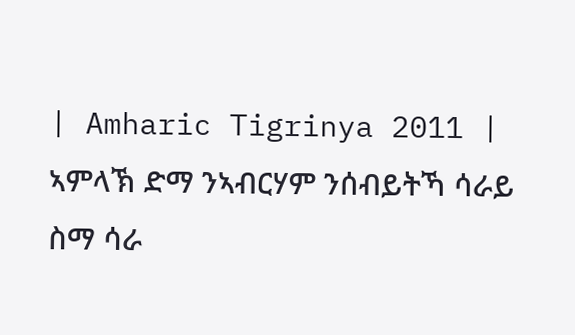| Amharic Tigrinya 2011 | ኣምላኽ ድማ ንኣብርሃም ንሰብይትኻ ሳራይ ስማ ሳራ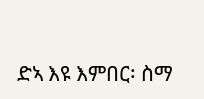ድኣ እዩ እምበር፡ ስማ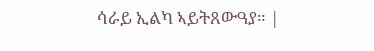ሳራይ ኢልካ ኣይትጸውዓያ። |